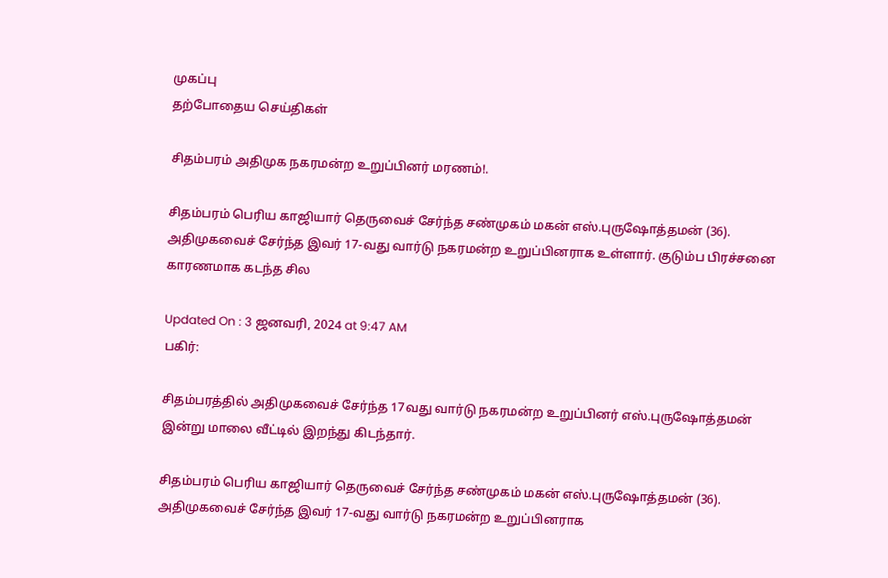முகப்பு
தற்போதைய செய்திகள்

சிதம்பரம் அதிமுக நகரமன்ற உறுப்பினர் மரணம்!.

சிதம்பரம் பெரிய காஜியார் தெருவைச் சேர்ந்த சண்முகம் மகன் எஸ்.புருஷோத்தமன் (36). அதிமுகவைச் சேர்ந்த இவர் 17-வது வார்டு நகரமன்ற உறுப்பினராக உள்ளார். குடும்ப பிரச்சனை காரணமாக கடந்த சில

Updated On : 3 ஜனவரி, 2024 at 9:47 AM
பகிர்:

சிதம்பரத்தில் அதிமுகவைச் சேர்ந்த 17வது வார்டு நகரமன்ற உறுப்பினர் எஸ்.புருஷோத்தமன் இன்று மாலை வீட்டில் இறந்து கிடந்தார்.

சிதம்பரம் பெரிய காஜியார் தெருவைச் சேர்ந்த சண்முகம் மகன் எஸ்.புருஷோத்தமன் (36). அதிமுகவைச் சேர்ந்த இவர் 17-வது வார்டு நகரமன்ற உறுப்பினராக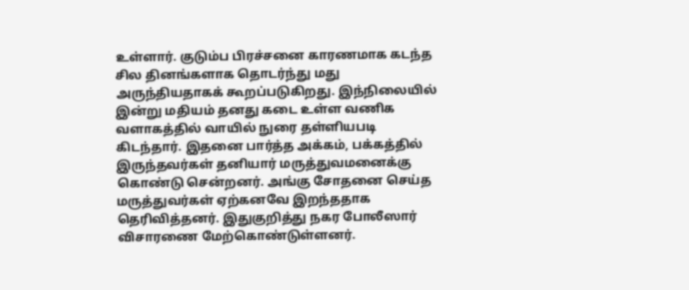உள்ளார். குடும்ப பிரச்சனை காரணமாக கடந்த சில தினங்களாக தொடர்ந்து மது அருந்தியதாகக் கூறப்படுகிறது. இந்நிலையில் இன்று மதியம் தனது கடை உள்ள வணிக வளாகத்தில் வாயில் நுரை தள்ளியபடி கிடந்தார். இதனை பார்த்த அக்கம், பக்கத்தில் இருந்தவர்கள் தனியார் மருத்துவமனைக்கு கொண்டு சென்றனர். அங்கு சோதனை செய்த மருத்துவர்கள் ஏற்கனவே இறந்ததாக தெரிவித்தனர். இதுகுறித்து நகர போலீஸார் விசாரணை மேற்கொண்டுள்ளனர்.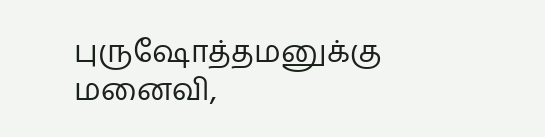புருஷோத்தமனுக்கு மனைவி,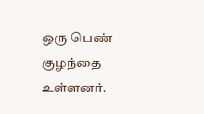ஒரு பெண் குழந்தை உள்ளனர்.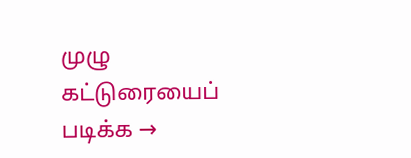முழு கட்டுரையைப் படிக்க →